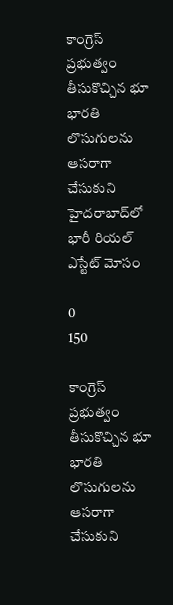కాంగ్రెస్ ప్రభుత్వం తీసుకొచ్చిన భూ భారతి లొసుగులను ఆసరాగా చేసుకుని హైదరాబాద్‌లో భారీ రియల్ ఎస్టేట్ మోసం

0
150

కాంగ్రెస్ ప్రభుత్వం తీసుకొచ్చిన భూ భారతి లొసుగులను ఆసరాగా చేసుకుని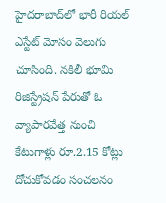హైదరాబాద్‌లో భారీ రియల్ ఎస్టేట్ మోసం వెలుగు చూసింది. నకిలీ భూమి రిజిస్ట్రేషన్ పేరుతో ఓ వ్యాపారవేత్త నుంచి కేటుగాళ్లు రూ.2.15 కోట్లు దోచుకోవడం సంచలనం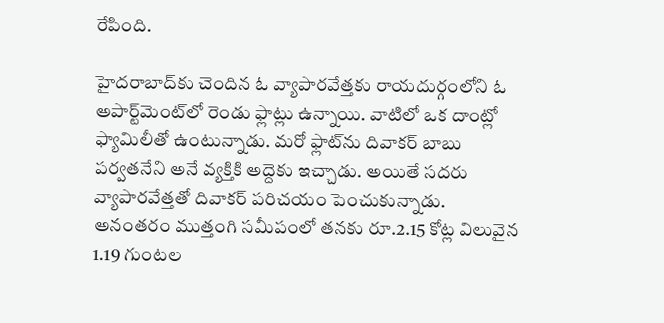రేపింది.

హైదరాబాద్‌కు చెందిన ఓ వ్యాపారవేత్తకు రాయదుర్గంలోని ఓ అపార్ట్‌మెంట్‌లో రెండు ఫ్లాట్లు ఉన్నాయి. వాటిలో ఒక దాంట్లో ఫ్యామిలీతో ఉంటున్నాడు. మరో ఫ్లాట్‌ను దివాకర్ బాబు పర్వతనేని అనే వ్యక్తికి అద్దెకు ఇచ్చాడు. అయితే సదరు వ్యాపారవేత్తతో దివాకర్ పరిచయం పెంచుకున్నాడు. అనంతరం ముత్తంగి సమీపంలో తనకు రూ.2.15 కోట్ల విలువైన 1.19 గుంటల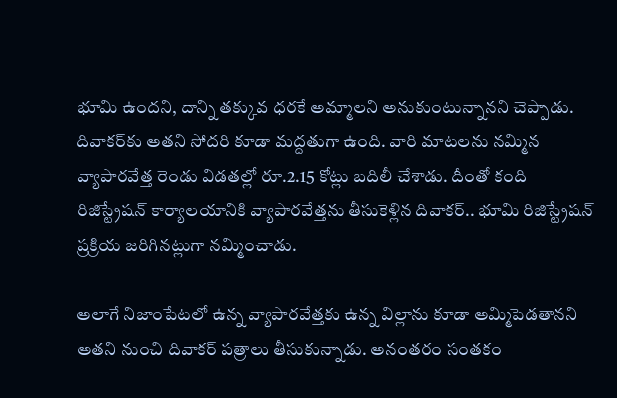భూమి ఉందని, దాన్ని తక్కువ ధరకే అమ్మాలని అనుకుంటున్నానని చెప్పాడు. దివాకర్‌కు అతని సోదరి కూడా మద్దతుగా ఉంది. వారి మాటలను నమ్మిన వ్యాపారవేత్త రెండు విడతల్లో రూ.2.15 కోట్లు బదిలీ చేశాడు. దీంతో కంది రిజిస్ట్రేషన్ కార్యాలయానికి వ్యాపారవేత్తను తీసుకెళ్లిన దివాకర్.. భూమి రిజిస్ట్రేషన్ ప్రక్రియ జరిగినట్లుగా నమ్మించాడు.

అలాగే నిజాంపేటలో ఉన్న వ్యాపారవేత్తకు ఉన్న విల్లాను కూడా అమ్మిపెడతానని అతని నుంచి దివాకర్ పత్రాలు తీసుకున్నాడు. అనంతరం సంతకం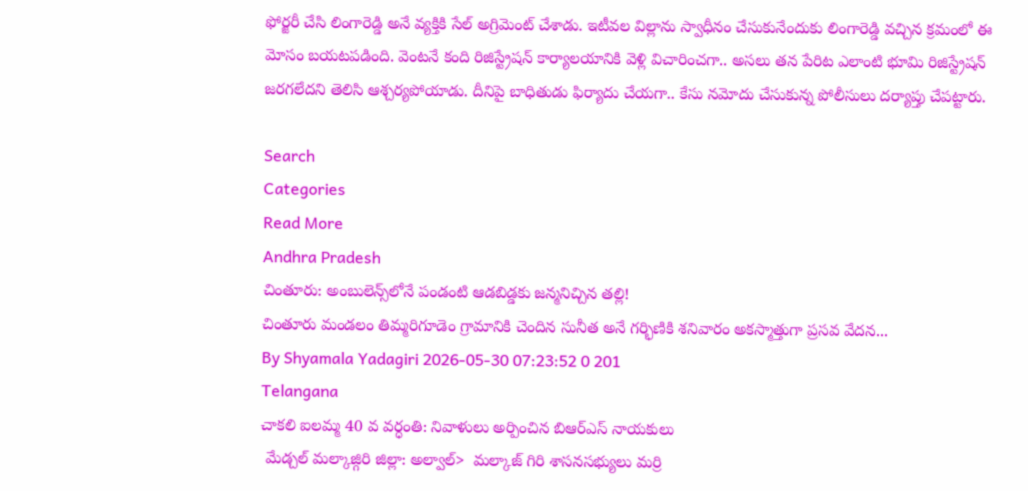ఫోర్జరీ చేసి లింగారెడ్డి అనే వ్యక్తికి సేల్ అగ్రిమెంట్ చేశాడు. ఇటీవల విల్లాను స్వాధీనం చేసుకునేందుకు లింగారెడ్డి వచ్చిన క్రమంలో ఈ మోసం బయటపడింది. వెంటనే కంది రిజిస్ట్రేషన్ కార్యాలయానికి వెళ్లి విచారించగా.. అసలు తన పేరిట ఎలాంటి భూమి రిజిస్ట్రేషన్ జరగలేదని తెలిసి ఆశ్చర్యపోయాడు. దీనిపై బాధితుడు ఫిర్యాదు చేయగా.. కేసు నమోదు చేసుకున్న పోలీసులు దర్యాప్తు చేపట్టారు.

Search
Categories
Read More
Andhra Pradesh
చింతూరు: అంబులెన్స్‌లోనే పండంటి ఆడబిడ్డకు జన్మనిచ్చిన తల్లి!
చింతూరు మండలం తిమ్మరిగూడెం గ్రామానికి చెందిన సునీత అనే గర్భిణికి శనివారం అకస్మాత్తుగా ప్రసవ వేదన...
By Shyamala Yadagiri 2026-05-30 07:23:52 0 201
Telangana
చాకలి ఐలమ్మ 40 వ వర్ధంతి: నివాళులు అర్పించిన బిఆర్ఎస్ నాయకులు
 మేడ్చల్ మల్కాజ్గిరి జిల్లా: అల్వాల్>  మల్కాజ్ గిరి శాసనసభ్యులు మర్రి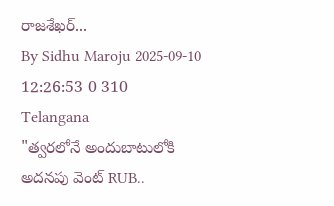రాజశేఖర్...
By Sidhu Maroju 2025-09-10 12:26:53 0 310
Telangana
"త్వరలోనే అందుబాటులోకి అదనపు వెంట్ RUB..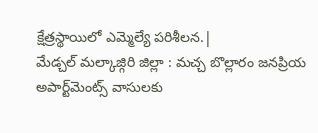క్షేత్రస్థాయిలో ఎమ్మెల్యే పరిశీలన.|
మేడ్చల్ మల్కాజ్గిరి జిల్లా : మచ్చ బొల్లారం జనప్రియ అపార్ట్‌మెంట్స్ వాసులకు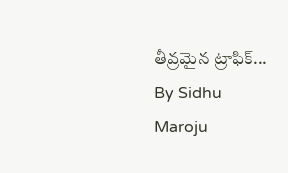తీవ్రమైన ట్రాఫిక్...
By Sidhu Maroju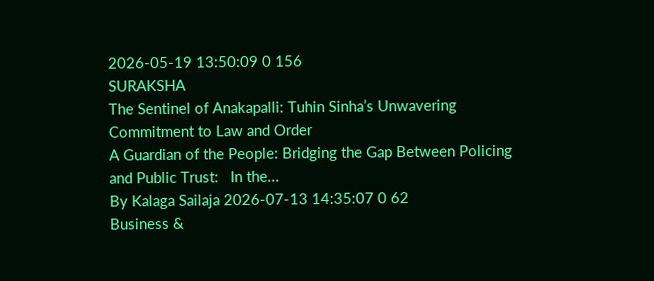2026-05-19 13:50:09 0 156
SURAKSHA
The Sentinel of Anakapalli: Tuhin Sinha’s Unwavering Commitment to Law and Order
A Guardian of the People: Bridging the Gap Between Policing and Public Trust:   In the...
By Kalaga Sailaja 2026-07-13 14:35:07 0 62
Business &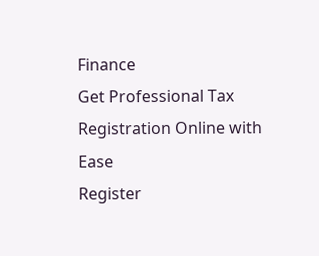Finance
Get Professional Tax Registration Online with Ease
Register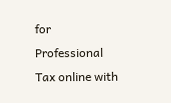for Professional Tax online with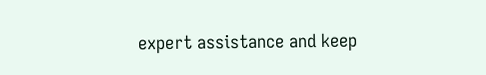expert assistance and keep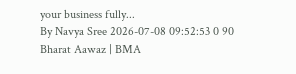your business fully...
By Navya Sree 2026-07-08 09:52:53 0 90
Bharat Aawaz | BMA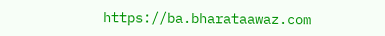https://ba.bharataawaz.com